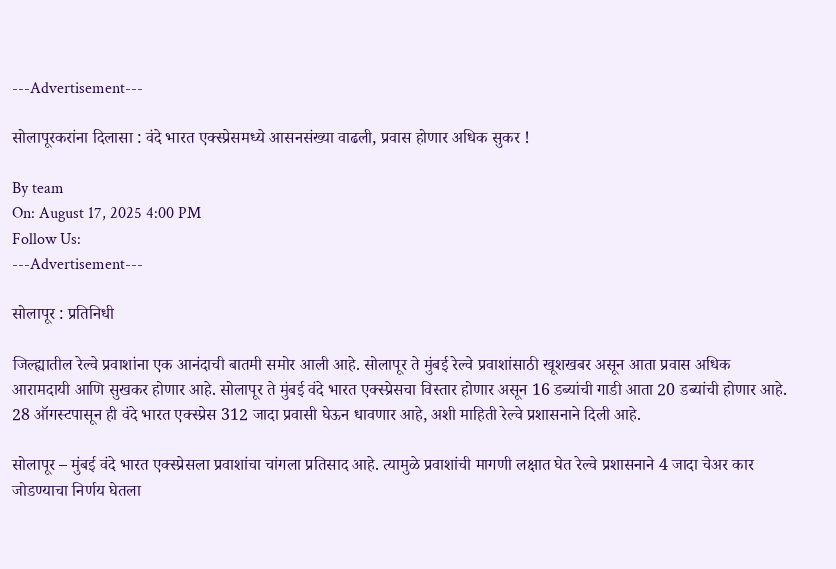---Advertisement---

सोलापूरकरांना दिलासा : वंदे भारत एक्स्प्रेसमध्ये आसनसंख्या वाढली, प्रवास होणार अधिक सुकर !

By team
On: August 17, 2025 4:00 PM
Follow Us:
---Advertisement---

सोलापूर : प्रतिनिधी

जिल्ह्यातील रेल्वे प्रवाशांना एक आनंदाची बातमी समोर आली आहे. सोलापूर ते मुंबई रेल्वे प्रवाशांसाठी खूशखबर असून आता प्रवास अधिक आरामदायी आणि सुखकर होणार आहे. सोलापूर ते मुंबई वंदे भारत एक्स्प्रेसचा विस्तार होणार असून 16 डब्यांची गाडी आता 20 डब्यांची होणार आहे. 28 ऑगस्टपासून ही वंदे भारत एक्स्प्रेस 312 जादा प्रवासी घेऊन धावणार आहे, अशी माहिती रेल्वे प्रशासनाने दिली आहे.

सोलापूर – मुंबई वंदे भारत एक्स्प्रेसला प्रवाशांचा चांगला प्रतिसाद आहे. त्यामुळे प्रवाशांची मागणी लक्षात घेत रेल्वे प्रशासनाने 4 जादा चेअर कार जोडण्याचा निर्णय घेतला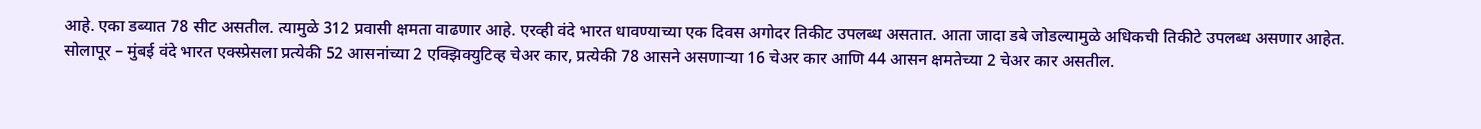आहे. एका डब्यात 78 सीट असतील. त्यामुळे 312 प्रवासी क्षमता वाढणार आहे. एरव्ही वंदे भारत धावण्याच्या एक दिवस अगोदर तिकीट उपलब्ध असतात. आता जादा डबे जोडल्यामुळे अधिकची तिकीटे उपलब्ध असणार आहेत. सोलापूर – मुंबई वंदे भारत एक्स्प्रेसला प्रत्येकी 52 आसनांच्या 2 एक्झिक्युटिव्ह चेअर कार, प्रत्येकी 78 आसने असणाऱ्या 16 चेअर कार आणि 44 आसन क्षमतेच्या 2 चेअर कार असतील.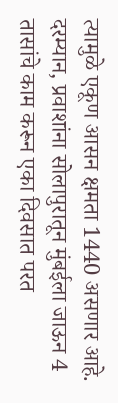त्यामुळे एकूण आसन क्षमता 1440 असणार आहे. दरम्यान, प्रवाशांना सोलापुरातून मुंबईला जाऊन 4 तासांचे काम करून एका दिवसात परत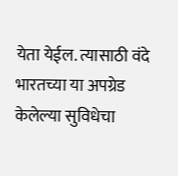येता येईल. त्यासाठी वंदे भारतच्या या अपग्रेड केलेल्या सुविधेचा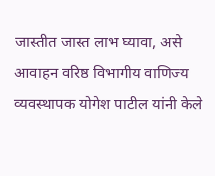जास्तीत जास्त लाभ घ्यावा, असे आवाहन वरिष्ठ विभागीय वाणिज्य व्यवस्थापक योगेश पाटील यांनी केले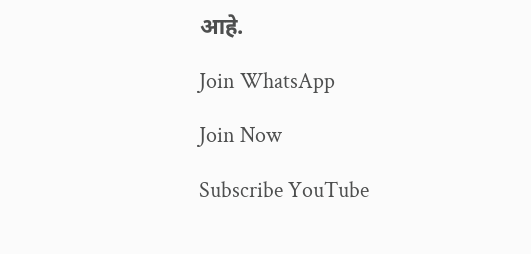आहे.

Join WhatsApp

Join Now

Subscribe YouTube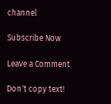channel

Subscribe Now

Leave a Comment

Don`t copy text!